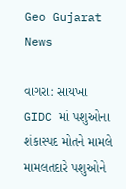Geo Gujarat News

વાગરા: સાયખા GIDC માં પશુઓના શંકાસ્પદ મોતને મામલે મામલતદારે પશુઓને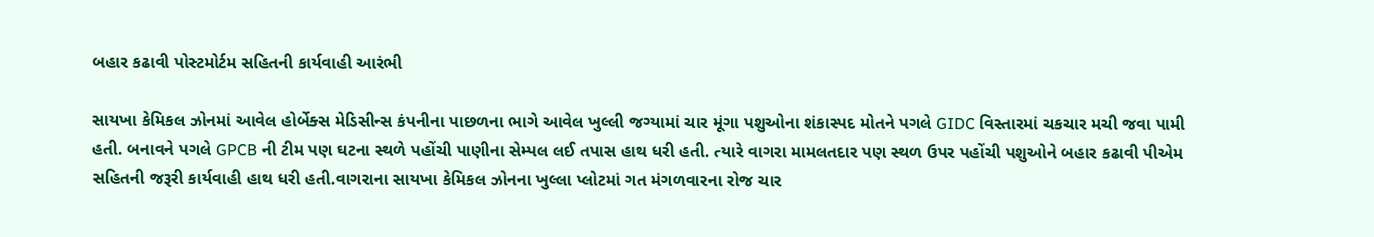બહાર કઢાવી પોસ્ટમોર્ટમ સહિતની કાર્યવાહી આરંભી

સાયખા કેમિકલ ઝોનમાં આવેલ હોર્બેક્સ મેડિસીન્સ કંપનીના પાછળના ભાગે આવેલ ખુલ્લી જગ્યામાં ચાર મૂંગા પશુઓના શંકાસ્પદ મોતને પગલે GIDC વિસ્તારમાં ચકચાર મચી જવા પામી હતી. બનાવને પગલે GPCB ની ટીમ પણ ઘટના સ્થળે પહોંચી પાણીના સેમ્પલ લઈ તપાસ હાથ ધરી હતી. ત્યારે વાગરા મામલતદાર પણ સ્થળ ઉપર પહોંચી પશુઓને બહાર કઢાવી પીએમ સહિતની જરૂરી કાર્યવાહી હાથ ધરી હતી.વાગરાના સાયખા કેમિકલ ઝોનના ખુલ્લા પ્લોટમાં ગત મંગળવારના રોજ ચાર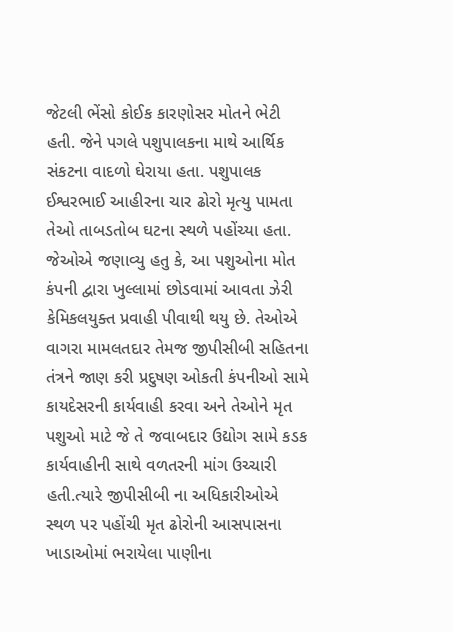જેટલી ભેંસો કોઈક કારણોસર મોતને ભેટી હતી. જેને પગલે પશુપાલકના માથે આર્થિક સંકટના વાદળો ઘેરાયા હતા. પશુપાલક ઈશ્વરભાઈ આહીરના ચાર ઢોરો મૃત્યુ પામતા તેઓ તાબડતોબ ઘટના સ્થળે પહોંચ્યા હતા. જેઓએ જણાવ્યુ હતુ કે, આ પશુઓના મોત કંપની દ્વારા ખુલ્લામાં છોડવામાં આવતા ઝેરી કેમિકલયુક્ત પ્રવાહી પીવાથી થયુ છે. તેઓએ વાગરા મામલતદાર તેમજ જીપીસીબી સહિતના તંત્રને જાણ કરી પ્રદુષણ ઓકતી કંપનીઓ સામે કાયદેસરની કાર્યવાહી કરવા અને તેઓને મૃત પશુઓ માટે જે તે જવાબદાર ઉદ્યોગ સામે કડક કાર્યવાહીની સાથે વળતરની માંગ ઉચ્ચારી હતી.ત્યારે જીપીસીબી ના અધિકારીઓએ સ્થળ પર પહોંચી મૃત ઢોરોની આસપાસના ખાડાઓમાં ભરાયેલા પાણીના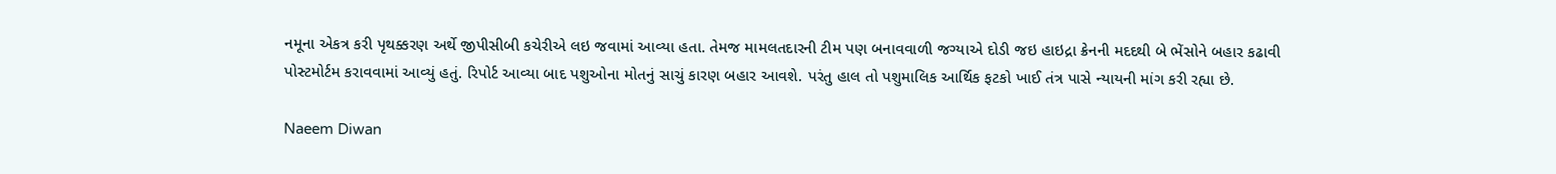નમૂના એકત્ર કરી પૃથક્કરણ અર્થે જીપીસીબી કચેરીએ લઇ જવામાં આવ્યા હતા. તેમજ મામલતદારની ટીમ પણ બનાવવાળી જગ્યાએ દોડી જઇ હાઇદ્રા ક્રેનની મદદથી બે ભેંસોને બહાર કઢાવી પોસ્ટમોર્ટમ કરાવવામાં આવ્યું હતું. રિપોર્ટ આવ્યા બાદ પશુઓના મોતનું સાચું કારણ બહાર આવશે. પરંતુ હાલ તો પશુમાલિક આર્થિક ફટકો ખાઈ તંત્ર પાસે ન્યાયની માંગ કરી રહ્યા છે.

Naeem Diwan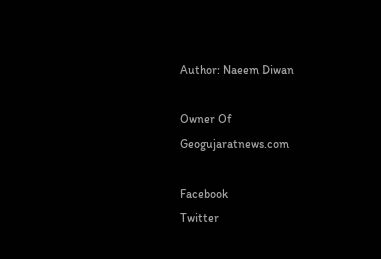Author: Naeem Diwan

Owner Of Geogujaratnews.com

Facebook
Twitter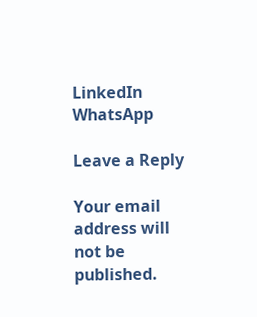LinkedIn
WhatsApp

Leave a Reply

Your email address will not be published.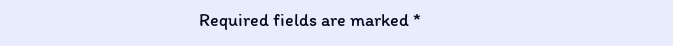Required fields are marked *